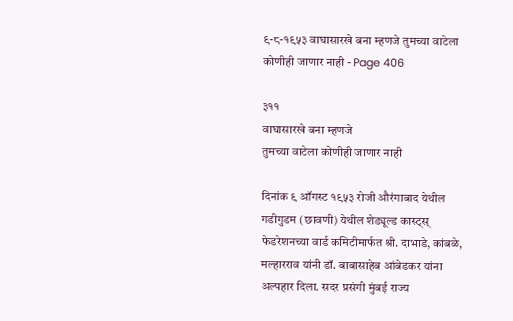९-८-१९५३ वाघासारखे बना म्हणजे तुमच्या वाटेला कोणीही जाणार नाही - Page 406

३११
वाघासारखे बना म्हणजे
तुमच्या वाटेला कोणीही जाणार नाही

दिनांक ९ ऑगस्ट १९५३ रोजी औरंगाबाद येथील गडीगुडम (छावणी) येथील शेड्यूल्ड कास्ट्स्‌ फेडरेशनच्या वार्ड कमिटीमार्फत श्री. दाभाडे, कांबळे, मल्हारराव यांनी डॉ. बाबासाहेब आंबेडकर यांना अल्पहार दिला. सदर प्रसंगी मुंबई राज्य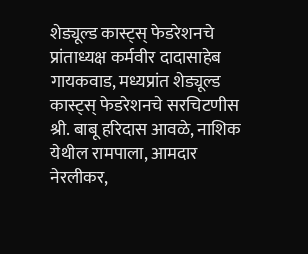शेड्यूल्ड कास्ट्स्‌ फेडरेशनचे प्रांताध्यक्ष कर्मवीर दादासाहेब गायकवाड, मध्यप्रांत शेड्यूल्ड कास्ट्स्‌ फेडरेशनचे सरचिटणीस श्री. बाबू हरिदास आवळे, नाशिक येथील रामपाला, आमदार नेरलीकर,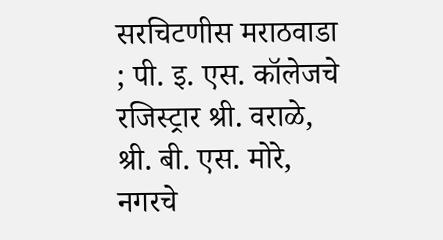सरचिटणीस मराठवाडा ; पी. इ. एस. कॉलेजचे रजिस्ट्रार श्री. वराळे, श्री. बी. एस. मोरे, नगरचे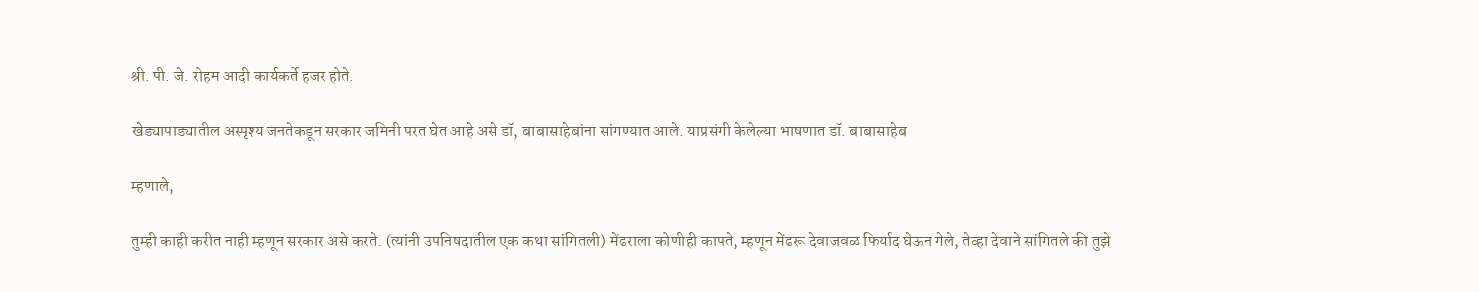श्री. पी. जे. रोहम आदी कार्यकर्ते हजर होते.

खेड्यापाड्यातील अस्पृश्य जनतेकडून सरकार जमिनी परत घेत आहे असे डॉ, बाबासाहेबांना सांगण्यात आले. याप्रसंगी केलेल्या भाषणात डॉ. बाबासाहेब

म्हणाले,

तुम्ही काही करीत नाही म्हणून सरकार असे करते. (त्यांनी उपनिषदातील एक कथा सांगितली) मेंढराला कोणीही कापते, म्हणून मेंढरू देवाजवळ फिर्याद घेऊन गेले, तेव्हा देवाने सांगितले की तुझे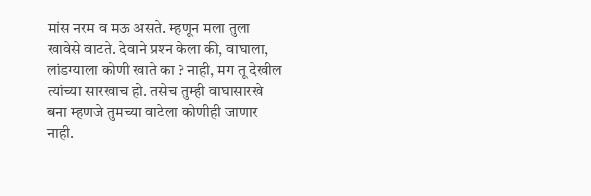मांस नरम व मऊ असते. म्हणून मला तुला खावेसे वाटते. देवाने प्रश्‍न केला की, वाघाला, लांडग्याला कोणी खाते का ? नाही, मग तू देखील त्यांच्या सारखाच हो. तसेच तुम्ही वाघासारखे बना म्हणजे तुमच्या वाटेला कोणीही जाणार नाही.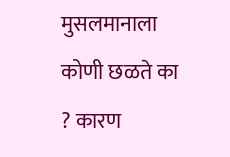मुसलमानाला कोणी छळते का ? कारण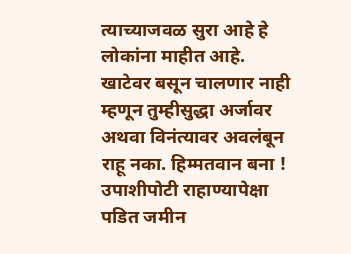त्याच्याजवळ सुरा आहे हे लोकांना माहीत आहे. खाटेवर बसून चालणार नाही म्हणून तुम्हीसुद्धा अर्जावर अथवा विनंत्यावर अवलंबून राहू नका. हिम्मतवान बना ! उपाशीपोटी राहाण्यापेक्षा पडित जमीन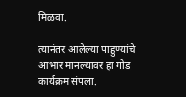मिळवा.

त्यानंतर आलेल्या पाहुण्यांचे आभार मानल्यावर हा गोड कार्यक्रम संपला.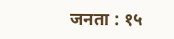जनता : १५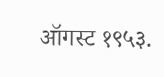ऑगस्ट १९५३.